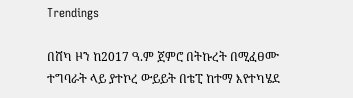Trendings

በሸካ ዞን ከ2017 ዓ.ም ጀምሮ በትኩረት በሚፈፀሙ ተግባራት ላይ ያተኮረ ውይይት በቴፒ ከተማ እየተካሄደ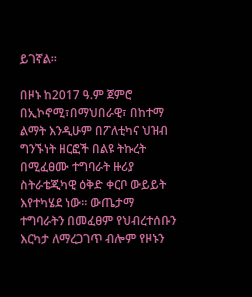ይገኛል።

በዞኑ ከ2017 ዓ.ም ጀምሮ በኢኮኖሚ፣በማህበራዊ፣ በከተማ ልማት እንዲሁም በፖለቲካና ህዝብ ግንኙነት ዘርፎች በልዩ ትኩረት በሚፈፀሙ ተግባራት ዙሪያ ስትራቴጂካዊ ዕቅድ ቀርቦ ውይይት እየተካሄደ ነው። ውጤታማ ተግባራትን በመፈፀም የህብረተሰቡን እርካታ ለማረጋገጥ ብሎም የዞኑን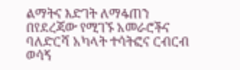ልማትና እድገት ለማፋጠን በየደረጃው የሚገኙ አመራሮችና ባለድርሻ አካላት ተሳትፎና ርብርብ ወሳኝ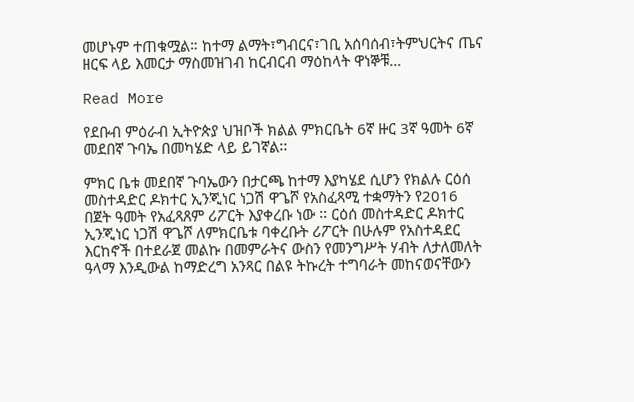መሆኑም ተጠቁሟል። ከተማ ልማት፣ግብርና፣ገቢ አሰባሰብ፣ትምህርትና ጤና ዘርፍ ላይ እመርታ ማስመዝገብ ከርብርብ ማዕከላት ዋነኞቹ…

Read More

የደቡብ ምዕራብ ኢትዮጵያ ህዝቦች ክልል ምክርቤት 6ኛ ዙር 3ኛ ዓመት 6ኛ መደበኛ ጉባኤ በመካሄድ ላይ ይገኛል፡፡

ምክር ቤቱ መደበኛ ጉባኤውን በታርጫ ከተማ እያካሄደ ሲሆን የክልሉ ርዕሰ መስተዳድር ዶክተር ኢንጂነር ነጋሽ ዋጌሾ የአስፈጻሚ ተቋማትን የ2016 በጀት ዓመት የአፈጻጸም ሪፖርት እያቀረቡ ነው ፡፡ ርዕሰ መስተዳድር ዶክተር ኢንጂነር ነጋሽ ዋጌሾ ለምክርቤቱ ባቀረቡት ሪፖርት በሁሉም የአስተዳደር እርከኖች በተደራጀ መልኩ በመምራትና ውስን የመንግሥት ሃብት ለታለመለት ዓላማ እንዲውል ከማድረግ አንጻር በልዩ ትኩረት ተግባራት መከናወናቸውን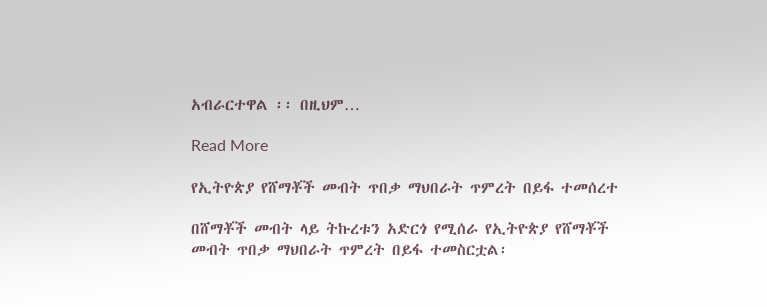አብራርተዋል ፡፡ በዚህም…

Read More

የኢትዮጵያ የሸማቾች መብት ጥበቃ ማህበራት ጥምረት በይፋ ተመሰረተ

በሸማቾች መብት ላይ ትኩረቱን አድርጎ የሚሰራ የኢትዮጵያ የሸማቾች መብት ጥበቃ ማህበራት ጥምረት በይፋ ተመስርቷል፡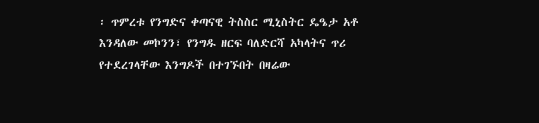፡ ጥምረቱ የንግድና ቀጣናዊ ትስስር ሚኒስትር ዴዔታ አቶ እንዳለው መኮንን፣ የንግዱ ዘርፍ ባለድርሻ አካላትና ጥሪ የተደረገላቸው እንግዶች በተገኙበት በዛሬው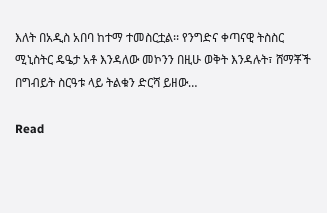እለት በአዲስ አበባ ከተማ ተመስርቷል፡፡ የንግድና ቀጣናዊ ትስስር ሚኒስትር ዴዔታ አቶ እንዳለው መኮንን በዚሁ ወቅት እንዳሉት፣ ሸማቾች በግብይት ስርዓቱ ላይ ትልቁን ድርሻ ይዘው…

Read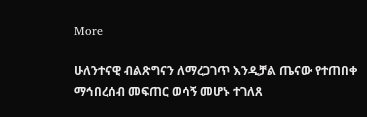More

ሁለንተናዊ ብልጽግናን ለማረጋገጥ እንዲቻል ጤናው የተጠበቀ ማኅበረሰብ መፍጠር ወሳኝ መሆኑ ተገለጸ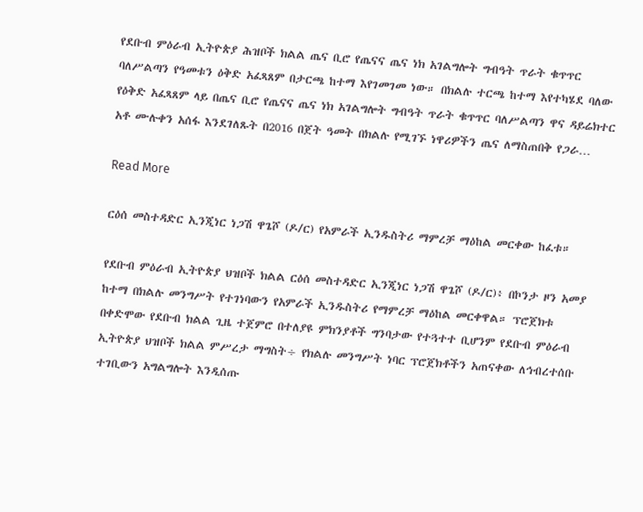የደቡብ ምዕራብ ኢትዮጵያ ሕዝቦች ክልል ጤና ቢሮ የጤናና ጤና ነክ አገልግሎት ግብዓት ጥራት ቁጥጥር ባለሥልጣን የዓመቱን ዕቅድ አፈጻጸም በታርጫ ከተማ እየገመገመ ነው። በክልሉ ተርጫ ከተማ እየተካሄደ ባለው የዕቅድ አፈጻጸም ላይ በጤና ቢሮ የጤናና ጤና ነክ አገልግሎት ግብዓት ጥራት ቁጥጥር ባለሥልጣን ዋና ዳይሬክተር አቶ ሙሉቀን አሰፋ እንደገለጹት በ2016 በጀት ዓመት በክልሉ የሚገኙ ነዋሪዎችን ጤና ለማስጠበቅ የጋራ…

Read More

ርዕሰ መስተዳድር ኢንጂነር ነጋሽ ዋጌሾ (ዶ/ር) የአምራች ኢንዱስትሪ ማምረቻ ማዕከል መርቀው ከፈቱ።

የደቡብ ምዕራብ ኢትዮጵያ ህዝቦች ክልል ርዕሰ መስተዳድር ኢንጂነር ነጋሽ ዋጌሾ (ዶ/ር)፥ በኮንታ ዞን አመያ ከተማ በክልሉ መንግሥት የተገነባውን የአምራች ኢንዱስትሪ የማምረቻ ማዕከል መርቀዋል። ፕሮጀክቱ በቀድሞው የደቡብ ክልል ጊዜ ተጀምሮ በተለያዩ ምክንያቶች ግንባታው የተጓተተ ቢሆንም የደቡብ ምዕራብ ኢትዮጵያ ህዝቦች ክልል ምሥረታ ማግስት÷ የክልሉ መንግሥት ነባር ፕሮጀክቶችን አጠናቀው ለኅብረተሰቡ ተገቢውን አግልግሎት እንዲሰጡ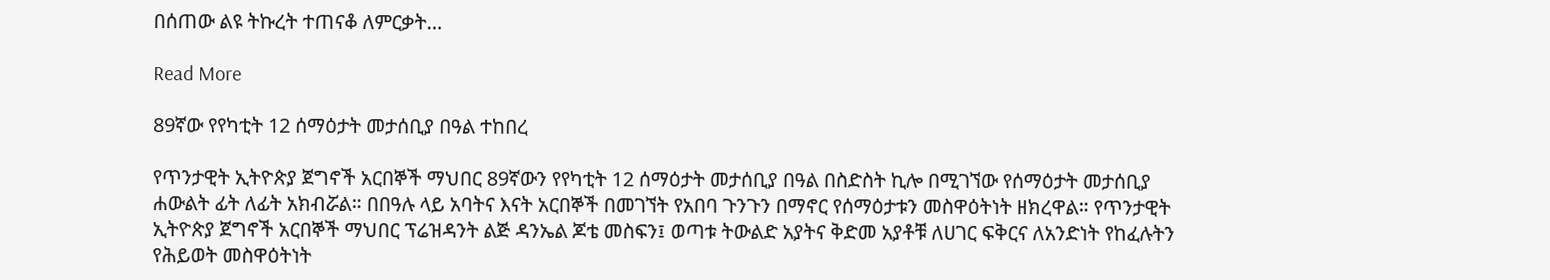በሰጠው ልዩ ትኩረት ተጠናቆ ለምርቃት…

Read More

89ኛው የየካቲት 12 ሰማዕታት መታሰቢያ በዓል ተከበረ

የጥንታዊት ኢትዮጵያ ጀግኖች አርበኞች ማህበር 89ኛውን የየካቲት 12 ሰማዕታት መታሰቢያ በዓል በስድስት ኪሎ በሚገኘው የሰማዕታት መታሰቢያ ሐውልት ፊት ለፊት አክብሯል። በበዓሉ ላይ አባትና እናት አርበኞች በመገኘት የአበባ ጉንጉን በማኖር የሰማዕታቱን መስዋዕትነት ዘክረዋል። የጥንታዊት ኢትዮጵያ ጀግኖች አርበኞች ማህበር ፕሬዝዳንት ልጅ ዳንኤል ጆቴ መስፍን፤ ወጣቱ ትውልድ አያትና ቅድመ አያቶቹ ለሀገር ፍቅርና ለአንድነት የከፈሉትን የሕይወት መስዋዕትነት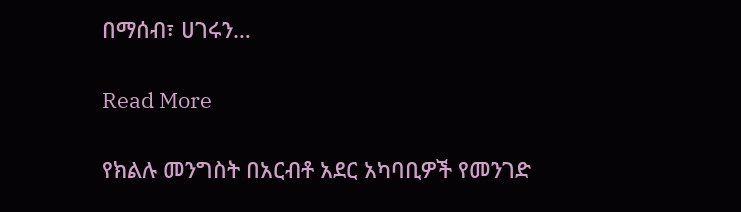በማሰብ፣ ሀገሩን…

Read More

የክልሉ መንግስት በአርብቶ አደር አካባቢዎች የመንገድ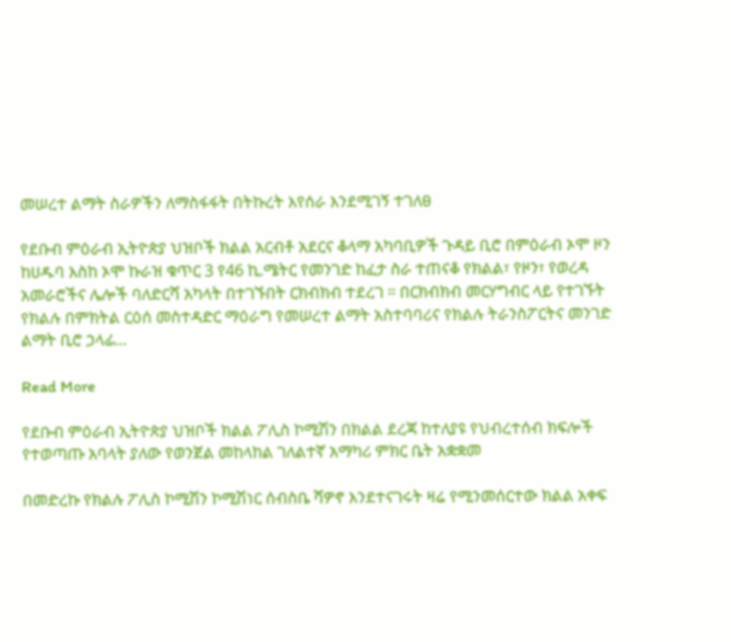መሠረተ ልማት ስራዎችን ለማስፋፋት በትኩረት እየሰራ እንደሚገኝ ተገለፀ

የደቡብ ምዕራብ ኢትዮጵያ ህዝቦች ክልል አርብቶ አደርና ቆላማ አካባቢዎች ጉዳይ ቢሮ በምዕራብ ኦሞ ዞን ከሀዱባ እስከ ኦሞ ኩራዝ ቁጥር 3 የ46 ኪ.ሜትር የመንገድ ከፈታ ስራ ተጠናቆ የክልል፣ የዞን፣ የወረዳ አመራሮችና ሌሎች ባለድርሻ አካላት በተገኙበት ርክብክብ ተደረገ ። በርክብክብ መርሃግብር ላይ የተገኙት የክልሉ በምክትል ርዕሰ መስተዳድር ማዕራግ የመሠረተ ልማት አስተባባሪና የክልሉ ትራንስፖርትና መንገድ ልማት ቢሮ ኃላፊ…

Read More

የደቡብ ምዕራብ ኢትዮጵያ ህዝቦች ክልል ፖሊስ ኮሚሽን በክልል ደረጃ ከተለያዩ የህብረተሰብ ክፍሎች የተወጣጡ አባላት ያለው የወንጀል መከላከል ገለልተኛ አማካሪ ምክር ቤት አቋቋመ

በመድረኩ የክልሉ ፖሊስ ኮሚሽን ኮሚሽነር ሰብስቤ ሻዎኖ እንደተናገሩት ዛሬ የሚንመሰርተው ክልል አቀፍ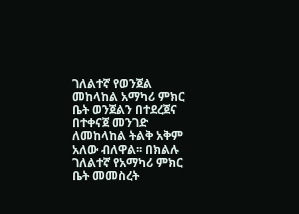ገለልተኛ የወንጀል መከላከል አማካሪ ምክር ቤት ወንጀልን በተደረጀና በተቀናጀ መንገድ ለመከላከል ትልቅ አቅም አለው ብለዋል፡፡ በክልሉ ገለልተኛ የአማካሪ ምክር ቤት መመስረት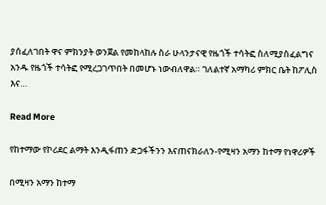ያሰፈለገበት ዋና ምክንያት ወንጀል የመከላከሉ ስራ ሁላንታናዊ የዜጎች ተሳትፎ ስለሚያስፈልግና አንዱ የዜጎች ተሳትፎ የሚረጋገጥበት በመሆኑ ነውብለዋል። ገለልተኛ አማካሪ ምክር ቤት ከፖሊስ እና…

Read More

የከተማው የኮሪደር ልማት እንዲፋጠን ድጋፋችንን እናጠናክራለን-የሚዛን አማን ከተማ የነዋሪዎች

በሚዛን አማን ከተማ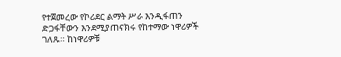የተጀመረው የኮሪደር ልማት ሥራ እንዲፋጠን ድጋፋቸውን እንደሚያጠናክሩ የከተማው ነዋሪዎች ገለጹ። ከነዋሪዎቹ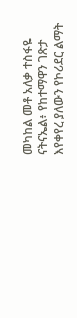መካከል መቶ አለቃ ተስፋዬ ናትናኤል፥ የከተማዋን ገጽታ እየቀየረ ያለውን የኮሪደር ልማት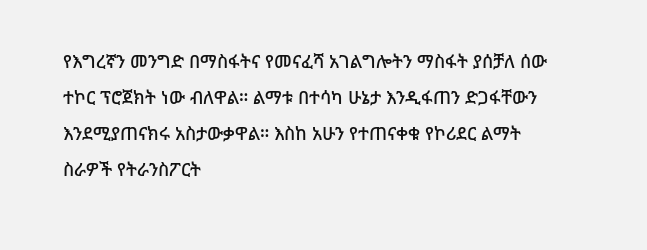የእግረኛን መንግድ በማስፋትና የመናፈሻ አገልግሎትን ማስፋት ያሰቻለ ሰው ተኮር ፕሮጀክት ነው ብለዋል። ልማቱ በተሳካ ሁኔታ እንዲፋጠን ድጋፋቸውን እንደሚያጠናክሩ አስታውቃዋል። እስከ አሁን የተጠናቀቁ የኮሪደር ልማት ስራዎች የትራንስፖርት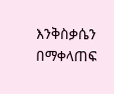እንቅስቃሴን በማቀላጠፍ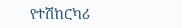የተሽከርካሪ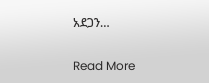አደጋን…

Read More